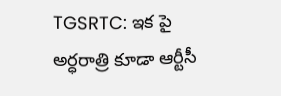TGSRTC: ఇక పై అర్ధరాత్రి కూడా ఆర్టీసీ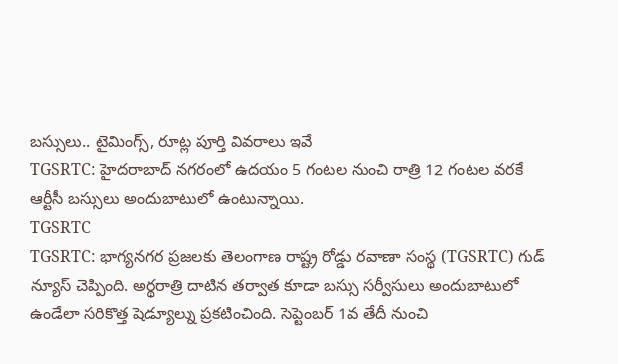బస్సులు.. టైమింగ్స్, రూట్ల పూర్తి వివరాలు ఇవే
TGSRTC: హైదరాబాద్ నగరంలో ఉదయం 5 గంటల నుంచి రాత్రి 12 గంటల వరకే ఆర్టీసీ బస్సులు అందుబాటులో ఉంటున్నాయి.
TGSRTC
TGSRTC: భాగ్యనగర ప్రజలకు తెలంగాణ రాష్ట్ర రోడ్డు రవాణా సంస్థ (TGSRTC) గుడ్ న్యూస్ చెప్పింది. అర్థరాత్రి దాటిన తర్వాత కూడా బస్సు సర్వీసులు అందుబాటులో ఉండేలా సరికొత్త షెడ్యూల్ను ప్రకటించింది. సెప్టెంబర్ 1వ తేదీ నుంచి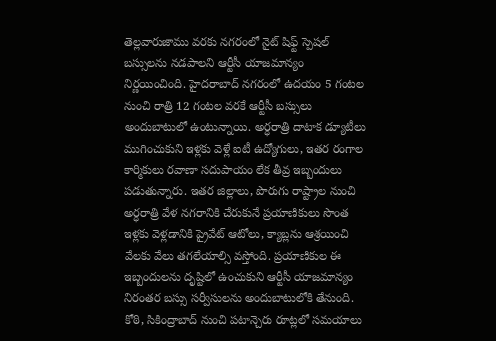తెల్లవారుజాము వరకు నగరంలో నైట్ షిఫ్ట్ స్పెషల్ బస్సులను నడపాలని ఆర్టీసీ యాజమాన్యం నిర్ణయించింది. హైదరాబాద్ నగరంలో ఉదయం 5 గంటల నుంచి రాత్రి 12 గంటల వరకే ఆర్టీసీ బస్సులు అందుబాటులో ఉంటున్నాయి. అర్ధరాత్రి దాటాక డ్యూటీలు ముగించుకుని ఇళ్లకు వెళ్లే ఐటీ ఉద్యోగులు, ఇతర రంగాల కార్మికులు రవాణా సదుపాయం లేక తీవ్ర ఇబ్బందులు పడుతున్నారు. ఇతర జిల్లాలు, పొరుగు రాష్ట్రాల నుంచి అర్ధరాత్రి వేళ నగరానికి చేరుకునే ప్రయాణికులు సొంత ఇళ్లకు వెళ్లడానికి ప్రైవేట్ ఆటోలు, క్యాబ్లను ఆశ్రయించి వేలకు వేలు తగలేయాల్సి వస్తోంది. ప్రయాణికుల ఈ ఇబ్బందులను దృష్టిలో ఉంచుకుని ఆర్టీసీ యాజమాన్యం నిరంతర బస్సు సర్వీసులను అందుబాటులోకి తేనుంది.
కోఠి, సికింద్రాబాద్ నుంచి పటాన్చెరు రూట్లలో సమయాలు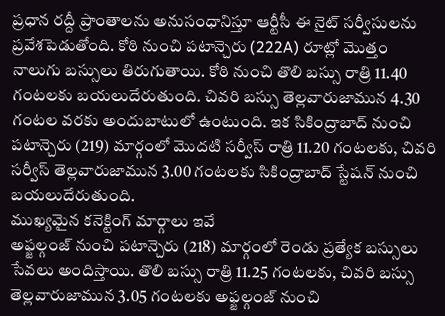ప్రధాన రద్దీ ప్రాంతాలను అనుసంధానిస్తూ ఆర్టీసీ ఈ నైట్ సర్వీసులను ప్రవేశపెడుతోంది. కోఠి నుంచి పటాన్చెరు (222A) రూట్లో మొత్తం నాలుగు బస్సులు తిరుగుతాయి. కోఠి నుంచి తొలి బస్సు రాత్రి 11.40 గంటలకు బయలుదేరుతుంది. చివరి బస్సు తెల్లవారుజామున 4.30 గంటల వరకు అందుబాటులో ఉంటుంది. ఇక సికింద్రాబాద్ నుంచి పటాన్చెరు (219) మార్గంలో మొదటి సర్వీస్ రాత్రి 11.20 గంటలకు, చివరి సర్వీస్ తెల్లవారుజామున 3.00 గంటలకు సికింద్రాబాద్ స్టేషన్ నుంచి బయలుదేరుతుంది.
ముఖ్యమైన కనెక్టింగ్ మార్గాలు ఇవే
అఫ్జల్గంజ్ నుంచి పటాన్చెరు (218) మార్గంలో రెండు ప్రత్యేక బస్సులు సేవలు అందిస్తాయి. తొలి బస్సు రాత్రి 11.25 గంటలకు, చివరి బస్సు తెల్లవారుజామున 3.05 గంటలకు అఫ్జల్గంజ్ నుంచి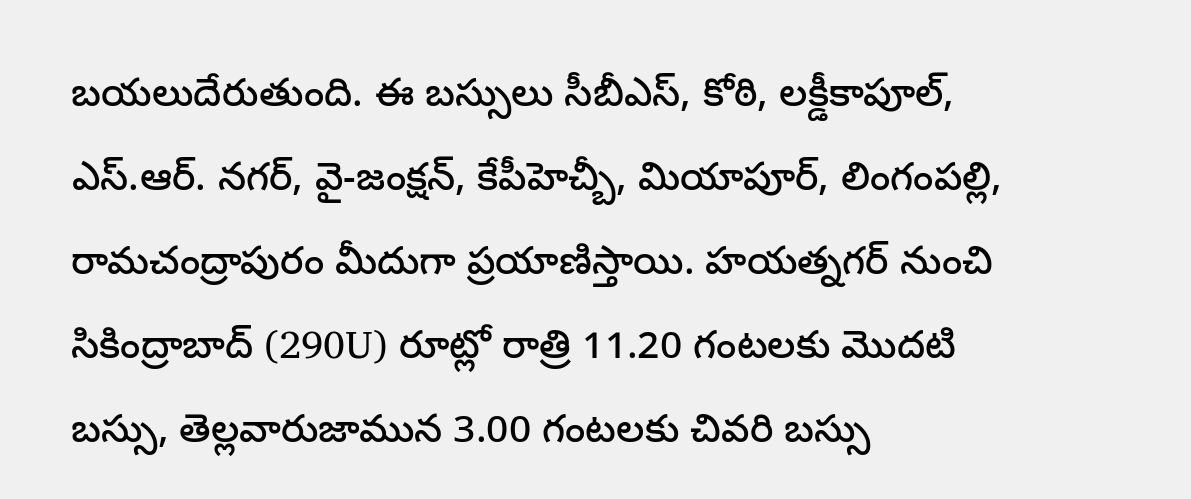బయలుదేరుతుంది. ఈ బస్సులు సీబీఎస్, కోఠి, లక్డీకాపూల్, ఎస్.ఆర్. నగర్, వై-జంక్షన్, కేపీహెచ్బీ, మియాపూర్, లింగంపల్లి, రామచంద్రాపురం మీదుగా ప్రయాణిస్తాయి. హయత్నగర్ నుంచి సికింద్రాబాద్ (290U) రూట్లో రాత్రి 11.20 గంటలకు మొదటి బస్సు, తెల్లవారుజామున 3.00 గంటలకు చివరి బస్సు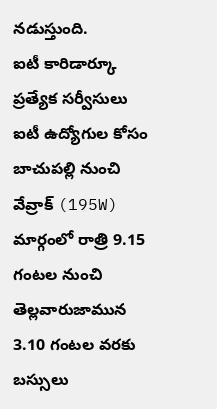నడుస్తుంది.
ఐటీ కారిడార్కూ ప్రత్యేక సర్వీసులు
ఐటీ ఉద్యోగుల కోసం బాచుపల్లి నుంచి వేవ్రాక్ (195W) మార్గంలో రాత్రి 9.15 గంటల నుంచి తెల్లవారుజామున 3.10 గంటల వరకు బస్సులు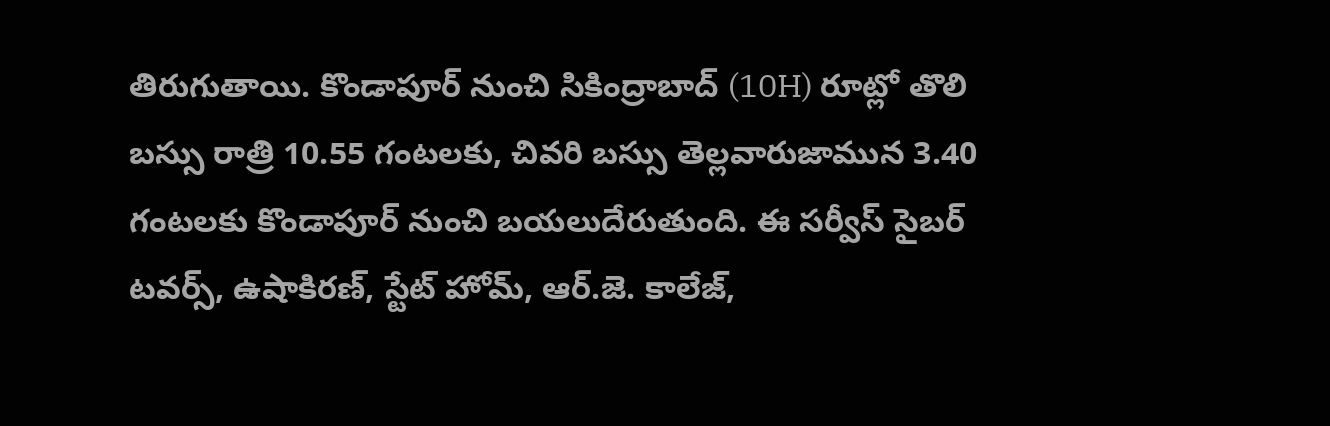తిరుగుతాయి. కొండాపూర్ నుంచి సికింద్రాబాద్ (10H) రూట్లో తొలి బస్సు రాత్రి 10.55 గంటలకు, చివరి బస్సు తెల్లవారుజామున 3.40 గంటలకు కొండాపూర్ నుంచి బయలుదేరుతుంది. ఈ సర్వీస్ సైబర్ టవర్స్, ఉషాకిరణ్, స్టేట్ హోమ్, ఆర్.జె. కాలేజ్,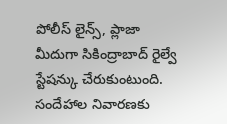పోలీస్ లైన్స్, ప్లాజా మీదుగా సికింద్రాబాద్ రైల్వే స్టేషన్కు చేరుకుంటుంది. సందేహాల నివారణకు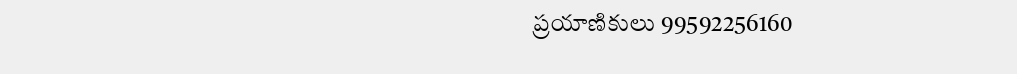ప్రయాణికులు 99592256160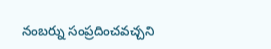నంబర్ను సంప్రదించవచ్చని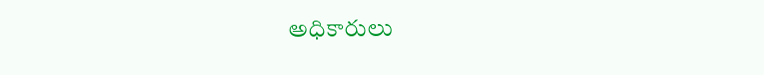అధికారులు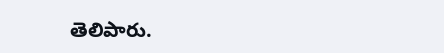తెలిపారు.